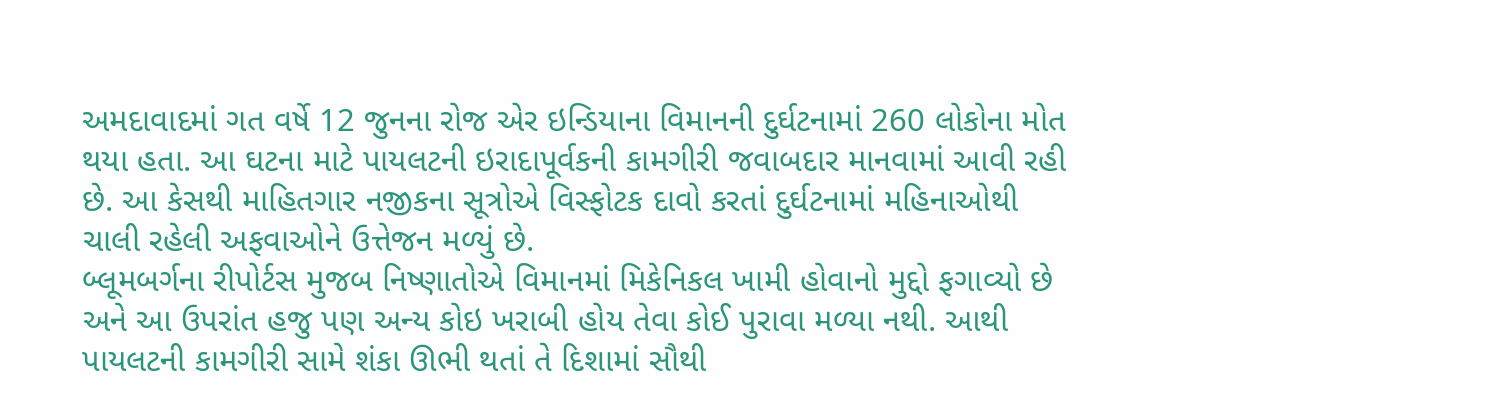અમદાવાદમાં ગત વર્ષે 12 જુનના રોજ એર ઇન્ડિયાના વિમાનની દુર્ઘટનામાં 260 લોકોના મોત થયા હતા. આ ઘટના માટે પાયલટની ઇરાદાપૂર્વકની કામગીરી જવાબદાર માનવામાં આવી રહી છે. આ કેસથી માહિતગાર નજીકના સૂત્રોએ વિસ્ફોટક દાવો કરતાં દુર્ઘટનામાં મહિનાઓથી ચાલી રહેલી અફવાઓને ઉત્તેજન મળ્યું છે.
બ્લૂમબર્ગના રીપોર્ટસ મુજબ નિષ્ણાતોએ વિમાનમાં મિકેનિકલ ખામી હોવાનો મુદ્દો ફગાવ્યો છે અને આ ઉપરાંત હજુ પણ અન્ય કોઇ ખરાબી હોય તેવા કોઈ પુરાવા મળ્યા નથી. આથી પાયલટની કામગીરી સામે શંકા ઊભી થતાં તે દિશામાં સૌથી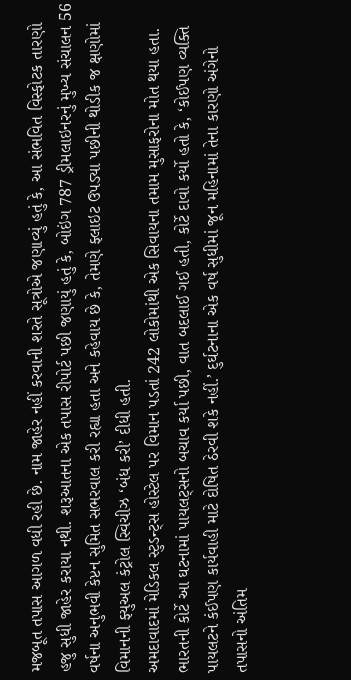મજબૂત તપાસ આગળ વધી રહી છે. નામ જાહેર નહીં કરવાની શરતે સૂત્રોએ જણાવ્યું હતું કે, આ સંભવિત વિસ્ફોટક તારણો હજુ સુધી જાહેર કરાયા નથી. શરૂઆતના એક તપાસ રીપોર્ટ પછી જણાયું હતું કે, બોઇંગ 787 ડ્રીમલાઇનરનું મુખ્ય સંચાલન 56 વર્ષના અનુભવી કેપ્ટન સુમિત સભરવાલ કરી રહ્યા હતા અને કહેવાય છે કે, તેમણે ફ્લાઇટ ઉપડ્યા પછીની થોડીક જ ક્ષણોમાં વિમાનની ફ્યુઅલ કંટ્રોલ સ્વિચીઝ ‘બંધ કરી’ દીધી હતી.
અમદાવાદમાં મેડિકલ સ્ટુડન્ટ્સ હોસ્ટેલ પર વિમાન પડતાં 242 લોકોમાંથી એક સિવાયના તમામ મુસાફરોના મોત થયા હતા. ભારતની કોર્ટે આ ઘટનામાં પાયલટ્સનો બચાવ કર્યા પછી, વાત બદલાઈ ગઈ હતી, કોર્ટે દાવો કર્યો હતો કે, ‘કોઈપણ વ્યક્તિ પાયલટને કંઈપણ કાર્યવાહી માટે દોષિત ઠેરવી શકે નહીં.’ દુર્ઘટનાના એક વર્ષ સુધીમાં જૂન મહિનામાં તેના કારણો અંગેનો તપાસનો અંતિમ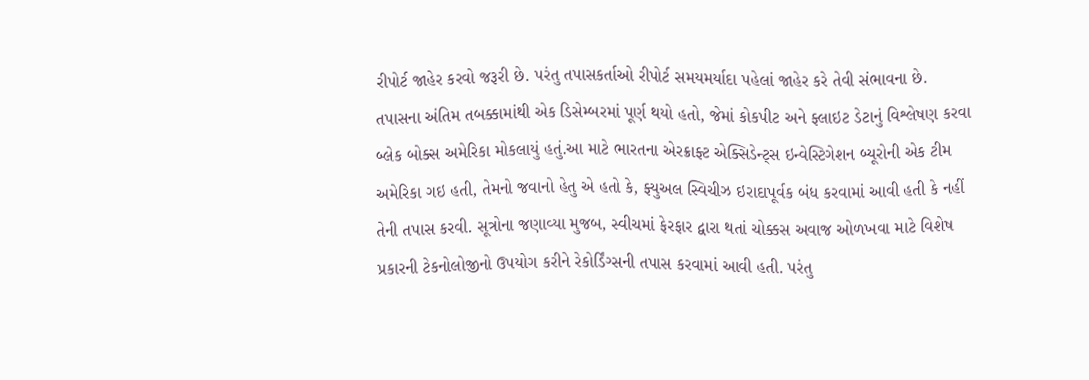રીપોર્ટ જાહેર કરવો જરૂરી છે. પરંતુ તપાસકર્તાઓ રીપોર્ટ સમયમર્યાદા પહેલાં જાહેર કરે તેવી સંભાવના છે.
તપાસના અંતિમ તબક્કામાંથી એક ડિસેમ્બરમાં પૂર્ણ થયો હતો, જેમાં કોકપીટ અને ફ્લાઇટ ડેટાનું વિશ્લેષણ કરવા બ્લેક બોક્સ અમેરિકા મોકલાયું હતું.આ માટે ભારતના એરક્રાફ્ટ એક્સિડેન્ટ્સ ઇન્વેસ્ટિગેશન બ્યૂરોની એક ટીમ અમેરિકા ગઇ હતી, તેમનો જવાનો હેતુ એ હતો કે, ફ્યુઅલ સ્વિચીઝ ઇરાદાપૂર્વક બંધ કરવામાં આવી હતી કે નહીં તેની તપાસ કરવી. સૂત્રોના જણાવ્યા મુજબ, સ્વીચમાં ફેરફાર દ્વારા થતાં ચોક્કસ અવાજ ઓળખવા માટે વિશેષ પ્રકારની ટેકનોલોજીનો ઉપયોગ કરીને રેકોર્ડિંગ્સની તપાસ કરવામાં આવી હતી. પરંતુ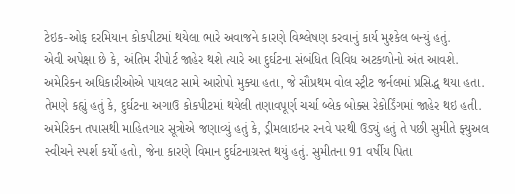ટેઇક-ઓફ દરમિયાન કોકપીટમાં થયેલા ભારે અવાજને કારણે વિશ્લેષણ કરવાનું કાર્ય મુશ્કેલ બન્યું હતું.
એવી અપેક્ષા છે કે, અંતિમ રીપોર્ટ જાહેર થશે ત્યારે આ દુર્ઘટના સંબંધિત વિવિધ અટકળોનો અંત આવશે.
અમેરિકન અધિકારીઓએ પાયલટ સામે આરોપો મુક્યા હતા, જે સૌપ્રથમ વોલ સ્ટ્રીટ જર્નલમાં પ્રસિદ્ધ થયા હતા. તેમણે કહ્યું હતું કે, દુર્ઘટના અગાઉ કોકપીટમાં થયેલી તણાવપૂર્ણ ચર્ચા બ્લેક બોક્સ રેકોર્ડિંગમાં જાહેર થઇ હતી.
અમેરિકન તપાસથી માહિતગાર સૂત્રોએ જણાવ્યું હતું કે, ડ્રીમલાઇનર રનવે પરથી ઉડ્યું હતું તે પછી સુમીતે ફ્યુઅલ સ્વીચને સ્પર્શ કર્યો હતો, જેના કારણે વિમાન દુર્ઘટનાગ્રસ્ત થયું હતું. સુમીતના 91 વર્ષીય પિતા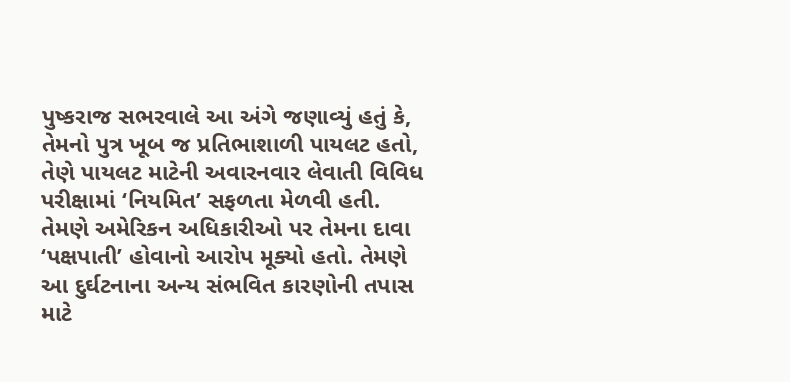પુષ્કરાજ સભરવાલે આ અંગે જણાવ્યું હતું કે, તેમનો પુત્ર ખૂબ જ પ્રતિભાશાળી પાયલટ હતો, તેણે પાયલટ માટેની અવારનવાર લેવાતી વિવિધ પરીક્ષામાં ‘નિયમિત’ સફળતા મેળવી હતી. તેમણે અમેરિકન અધિકારીઓ પર તેમના દાવા ‘પક્ષપાતી’ હોવાનો આરોપ મૂક્યો હતો. તેમણે આ દુર્ઘટનાના અન્ય સંભવિત કારણોની તપાસ માટે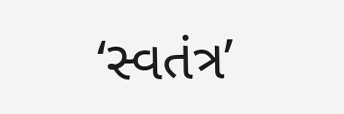‘સ્વતંત્ર’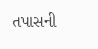તપાસની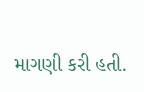માગણી કરી હતી.